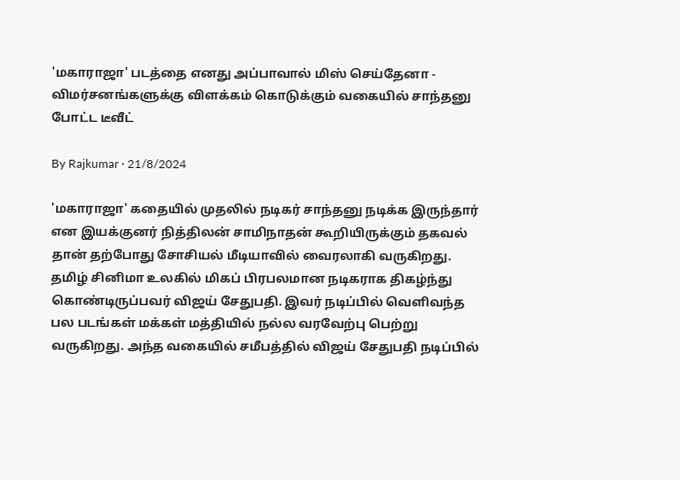'மகாராஜா' படத்தை எனது அப்பாவால் மிஸ் செய்தேனா - விமர்சனங்களுக்கு விளக்கம் கொடுக்கும் வகையில் சாந்தனு போட்ட டீவீட்

By Rajkumar · 21/8/2024

'மகாராஜா' கதையில் முதலில் நடிகர் சாந்தனு நடிக்க இருந்தார் என இயக்குனர் நித்திலன் சாமிநாதன் கூறியிருக்கும் தகவல் தான் தற்போது சோசியல் மீடியாவில் வைரலாகி வருகிறது. தமிழ் சினிமா உலகில் மிகப் பிரபலமான நடிகராக திகழ்ந்து கொண்டிருப்பவர் விஜய் சேதுபதி. இவர் நடிப்பில் வெளிவந்த பல படங்கள் மக்கள் மத்தியில் நல்ல வரவேற்பு பெற்று வருகிறது. அந்த வகையில் சமீபத்தில் விஜய் சேதுபதி நடிப்பில்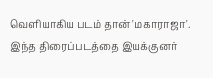வெளியாகிய படம் தான் 'மகாராஜா'. இந்த திரைப்படத்தை இயக்குனர்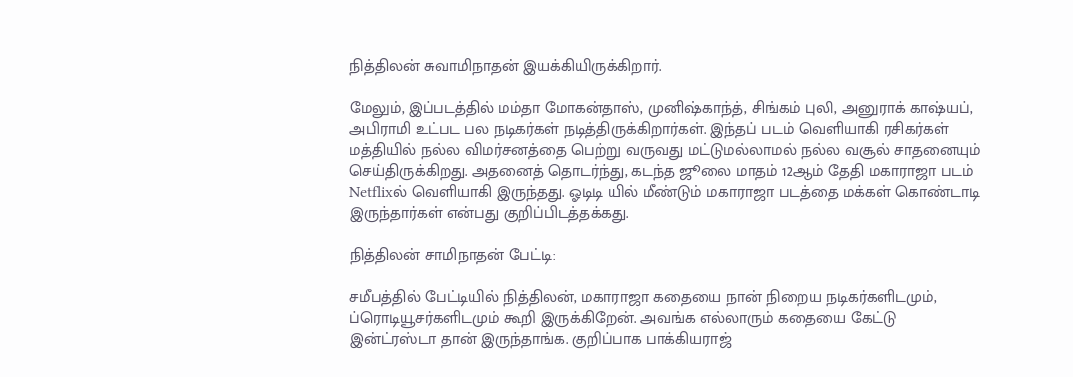நித்திலன் சுவாமிநாதன் இயக்கியிருக்கிறார்.

மேலும், இப்படத்தில் மம்தா மோகன்தாஸ், முனிஷ்காந்த், சிங்கம் புலி, அனுராக் காஷ்யப், அபிராமி உட்பட பல நடிகர்கள் நடித்திருக்கிறார்கள். இந்தப் படம் வெளியாகி ரசிகர்கள் மத்தியில் நல்ல விமர்சனத்தை பெற்று வருவது மட்டுமல்லாமல் நல்ல வசூல் சாதனையும் செய்திருக்கிறது. அதனைத் தொடர்ந்து, கடந்த ஜூலை மாதம் 12ஆம் தேதி மகாராஜா படம் Netflixல் வெளியாகி இருந்தது. ஓடிடி யில் மீண்டும் மகாராஜா படத்தை மக்கள் கொண்டாடி இருந்தார்கள் என்பது குறிப்பிடத்தக்கது.

நித்திலன் சாமிநாதன் பேட்டி:

சமீபத்தில் பேட்டியில் நித்திலன், மகாராஜா கதையை நான் நிறைய நடிகர்களிடமும், ப்ரொடியூசர்களிடமும் கூறி இருக்கிறேன். அவங்க எல்லாரும் கதையை கேட்டு இன்ட்ரஸ்டா தான் இருந்தாங்க. குறிப்பாக பாக்கியராஜ்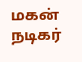மகன் நடிகர்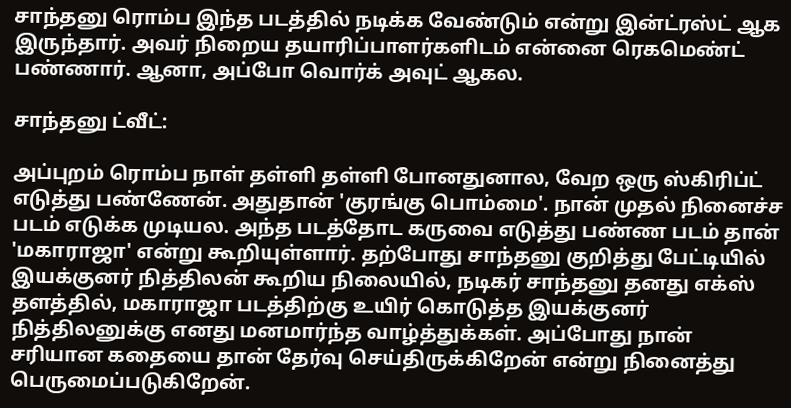சாந்தனு ரொம்ப இந்த படத்தில் நடிக்க வேண்டும் என்று இன்ட்ரஸ்ட் ஆக இருந்தார். அவர் நிறைய தயாரிப்பாளர்களிடம் என்னை ரெகமெண்ட் பண்ணார். ஆனா, அப்போ வொர்க் அவுட் ஆகல.

சாந்தனு ட்வீட்:

அப்புறம் ரொம்ப நாள் தள்ளி தள்ளி போனதுனால, வேற ஒரு ஸ்கிரிப்ட் எடுத்து பண்ணேன். அதுதான் 'குரங்கு பொம்மை'. நான் முதல் நினைச்ச படம் எடுக்க முடியல. அந்த படத்தோட கருவை எடுத்து பண்ண படம் தான் 'மகாராஜா' என்று கூறியுள்ளார். தற்போது சாந்தனு குறித்து பேட்டியில் இயக்குனர் நித்திலன் கூறிய நிலையில், நடிகர் சாந்தனு தனது எக்ஸ் தளத்தில், மகாராஜா படத்திற்கு உயிர் கொடுத்த இயக்குனர் நித்திலனுக்கு எனது மனமார்ந்த வாழ்த்துக்கள். அப்போது நான் சரியான கதையை தான் தேர்வு செய்திருக்கிறேன் என்று நினைத்து பெருமைப்படுகிறேன்.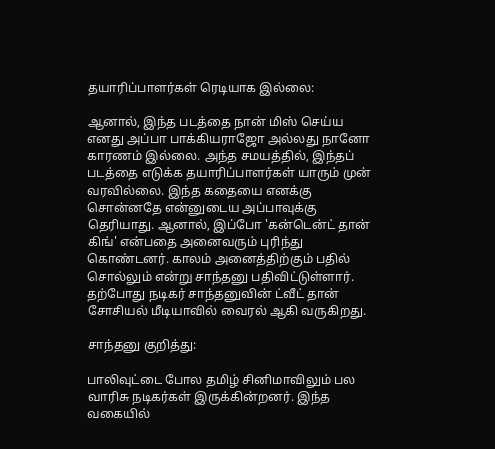தயாரிப்பாளர்கள் ரெடியாக இல்லை:

ஆனால், இந்த படத்தை நான் மிஸ் செய்ய எனது அப்பா பாக்கியராஜோ அல்லது நானோ காரணம் இல்லை. அந்த சமயத்தில், இந்தப் படத்தை எடுக்க தயாரிப்பாளர்கள் யாரும் முன் வரவில்லை. இந்த கதையை எனக்கு சொன்னதே என்னுடைய அப்பாவுக்கு தெரியாது. ஆனால், இப்போ 'கன்டென்ட் தான் கிங்' என்பதை அனைவரும் புரிந்து கொண்டனர். காலம் அனைத்திற்கும் பதில் சொல்லும் என்று சாந்தனு பதிவிட்டுள்ளார். தற்போது நடிகர் சாந்தனுவின் ட்வீட் தான் சோசியல் மீடியாவில் வைரல் ஆகி வருகிறது.

சாந்தனு குறித்து:

பாலிவுட்டை போல தமிழ் சினிமாவிலும் பல வாரிசு நடிகர்கள் இருக்கின்றனர். இந்த வகையில்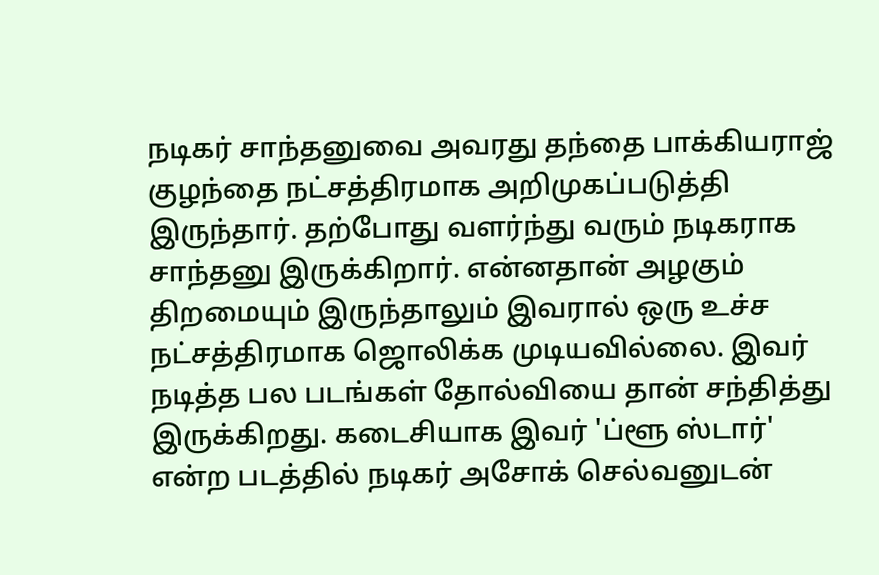நடிகர் சாந்தனுவை அவரது தந்தை பாக்கியராஜ் குழந்தை நட்சத்திரமாக அறிமுகப்படுத்தி இருந்தார். தற்போது வளர்ந்து வரும் நடிகராக சாந்தனு இருக்கிறார். என்னதான் அழகும் திறமையும் இருந்தாலும் இவரால் ஒரு உச்ச நட்சத்திரமாக ஜொலிக்க முடியவில்லை. இவர் நடித்த பல படங்கள் தோல்வியை தான் சந்தித்து இருக்கிறது. கடைசியாக இவர் 'ப்ளூ ஸ்டார்' என்ற படத்தில் நடிகர் அசோக் செல்வனுடன்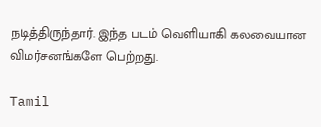நடித்திருந்தார். இந்த படம் வெளியாகி கலவையான விமர்சனங்களே பெற்றது.

Tamil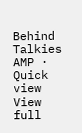Behind Talkies AMP · Quick view
View full